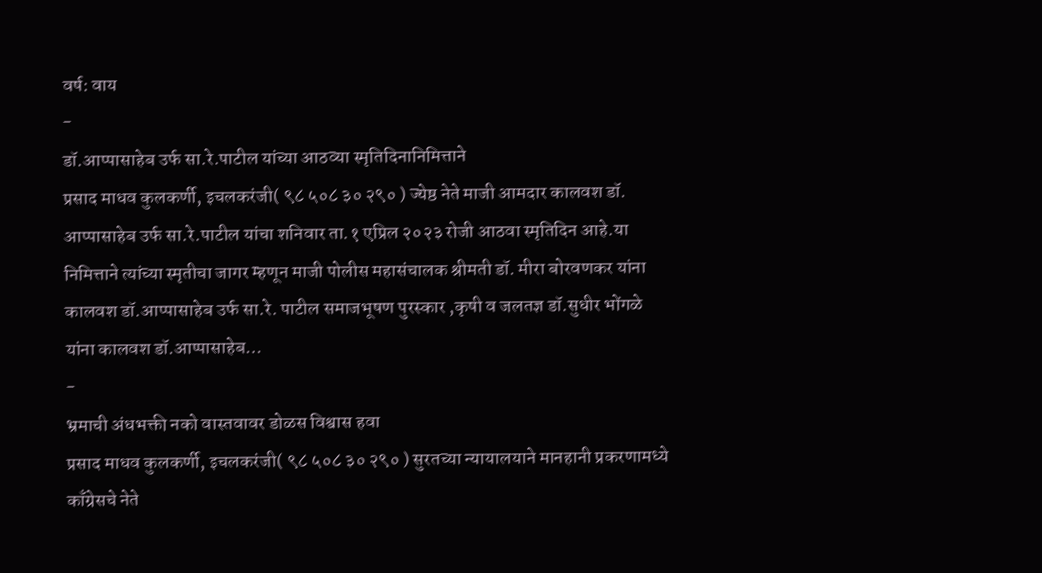वर्ष: वाय
-
डॉ.आप्पासाहेब उर्फ सा.रे.पाटील यांच्या आठव्या स्मृतिदिनानिमित्ताने
प्रसाद माधव कुलकर्णी, इचलकरंजी( ९८ ५०८ ३० २९० ) ज्येष्ठ नेते माजी आमदार कालवश डॉ. आप्पासाहेब उर्फ सा.रे.पाटील यांचा शनिवार ता.१ एप्रिल २०२३ रोजी आठवा स्मृतिदिन आहे.या निमित्ताने त्यांच्या स्मृतीचा जागर म्हणून माजी पोलीस महासंचालक श्रीमती डॉ. मीरा बोरवणकर यांना कालवश डॉ.आप्पासाहेब उर्फ सा.रे. पाटील समाजभूषण पुरस्कार ,कृषी व जलतज्ञ डॉ.सुधीर भोंगळे यांना कालवश डॉ.आप्पासाहेब…
-
भ्रमाची अंधभक्ती नको वास्तवावर डोळस विश्वास हवा
प्रसाद माधव कुलकर्णी, इचलकरंजी( ९८ ५०८ ३० २९० ) सुरतच्या न्यायालयाने मानहानी प्रकरणामध्ये काँग्रेसचे नेते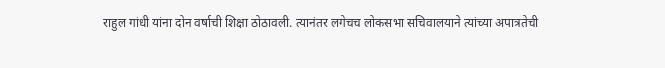राहुल गांधी यांना दोन वर्षाची शिक्षा ठोठावली. त्यानंतर लगेचच लोकसभा सचिवालयाने त्यांच्या अपात्रतेची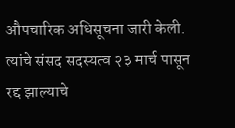औपचारिक अधिसूचना जारी केली. त्यांचे संसद सदस्यत्व २३ मार्च पासून रद्द झाल्याचे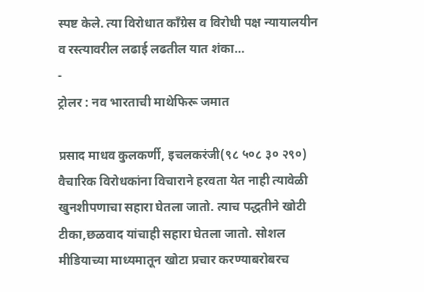स्पष्ट केले. त्या विरोधात काँग्रेस व विरोधी पक्ष न्यायालयीन व रस्त्यावरील लढाई लढतील यात शंका…
-
ट्रोलर : नव भारताची माथेफिरू जमात

प्रसाद माधव कुलकर्णी, इचलकरंजी(९८ ५०८ ३० २९०) वैचारिक विरोधकांना विचाराने हरवता येत नाही त्यावेळी खुनशीपणाचा सहारा घेतला जातो. त्याच पद्धतीने खोटी टीका,छळवाद यांचाही सहारा घेतला जातो. सोशल मीडियाच्या माध्यमातून खोटा प्रचार करण्याबरोबरच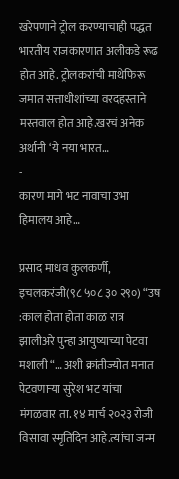खरेपणाने ट्रोल करण्याचाही पद्धत भारतीय राजकारणात अलीकडे रूढ होत आहे. ट्रोलकरांची माथेफिरू जमात सत्ताधीशांच्या वरदहस्ताने मस्तवाल होत आहे.खरचं अनेक अर्थानी ‘ये नया भारत…
-
कारण मागे भट नावाचा उभा हिमालय आहे…

प्रसाद माधव कुलकर्णी, इचलकरंजी(९८ ५०८ ३० २९०) “उष :काल होता होता काळ रात्र झालीअरे पुन्हा आयुष्याच्या पेटवा मशाली “… अशी क्रांतीज्योत मनात पेटवणाऱ्या सुरेश भट यांचा मंगळवार ता. १४ मार्च २०२३ रोजी विसावा स्मृतिदिन आहे.त्यांचा जन्म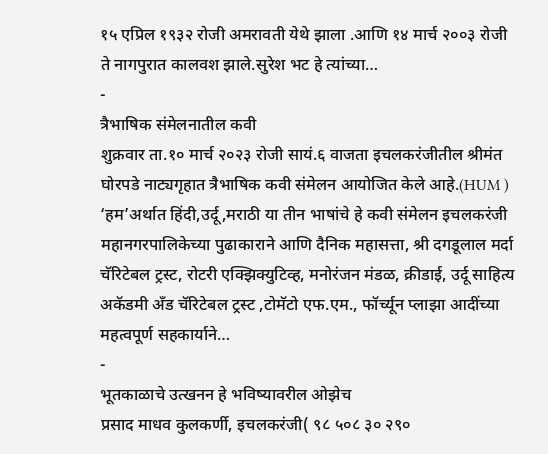१५ एप्रिल १९३२ रोजी अमरावती येथे झाला .आणि १४ मार्च २००३ रोजी ते नागपुरात कालवश झाले.सुरेश भट हे त्यांच्या…
-
त्रैभाषिक संमेलनातील कवी
शुक्रवार ता.१० मार्च २०२३ रोजी सायं.६ वाजता इचलकरंजीतील श्रीमंत घोरपडे नाट्यगृहात त्रैभाषिक कवी संमेलन आयोजित केले आहे.(HUM ) ‘हम’अर्थात हिंदी,उर्दू,मराठी या तीन भाषांचे हे कवी संमेलन इचलकरंजी महानगरपालिकेच्या पुढाकाराने आणि दैनिक महासत्ता, श्री दगडूलाल मर्दा चॅरिटेबल ट्रस्ट, रोटरी एक्झिक्युटिव्ह, मनोरंजन मंडळ, क्रीडाई, उर्दू साहित्य अकॅडमी अँड चॅरिटेबल ट्रस्ट ,टोमॅटो एफ.एम., फॉर्च्यून प्लाझा आदींच्या महत्वपूर्ण सहकार्याने…
-
भूतकाळाचे उत्खनन हे भविष्यावरील ओझेच
प्रसाद माधव कुलकर्णी, इचलकरंजी( ९८ ५०८ ३० २९०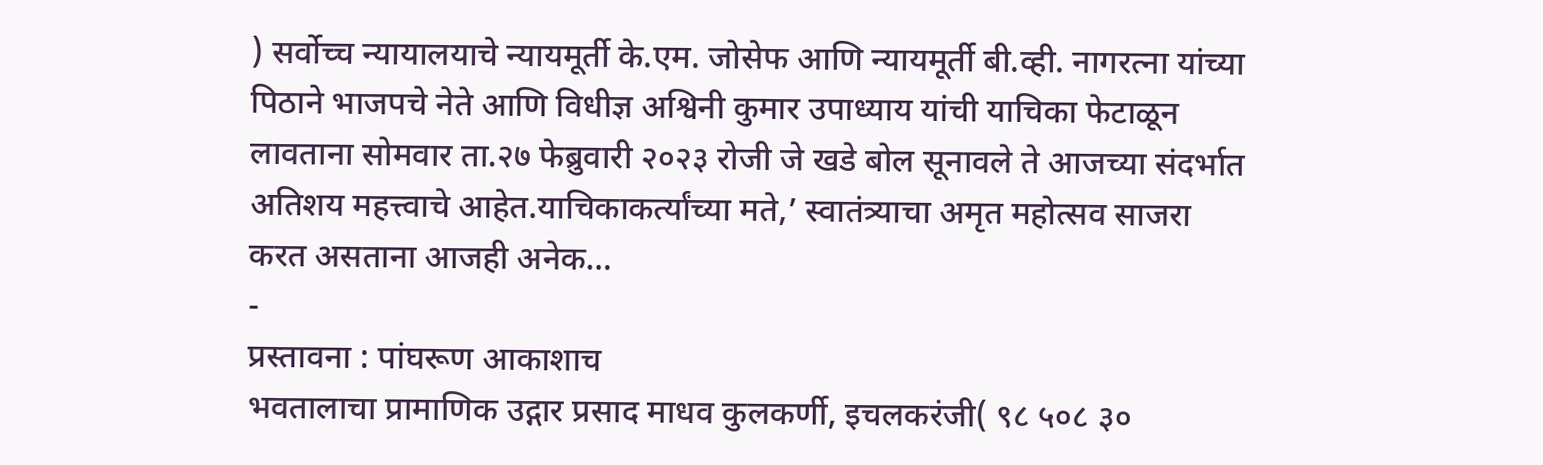) सर्वोच्च न्यायालयाचे न्यायमूर्ती के.एम. जोसेफ आणि न्यायमूर्ती बी.व्ही. नागरत्ना यांच्या पिठाने भाजपचे नेते आणि विधीज्ञ अश्विनी कुमार उपाध्याय यांची याचिका फेटाळून लावताना सोमवार ता.२७ फेब्रुवारी २०२३ रोजी जे खडे बोल सूनावले ते आजच्या संदर्भात अतिशय महत्त्वाचे आहेत.याचिकाकर्त्यांच्या मते,’ स्वातंत्र्याचा अमृत महोत्सव साजरा करत असताना आजही अनेक…
-
प्रस्तावना : पांघरूण आकाशाच
भवतालाचा प्रामाणिक उद्गार प्रसाद माधव कुलकर्णी, इचलकरंजी( ९८ ५०८ ३०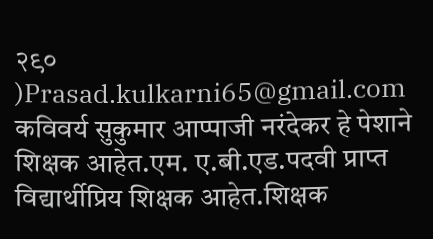२९० )Prasad.kulkarni65@gmail.com कविवर्य सुकुमार आप्पाजी नरंदेकर हे पेशाने शिक्षक आहेत.एम. ए.बी.एड.पदवी प्राप्त विद्यार्थीप्रिय शिक्षक आहेत.शिक्षक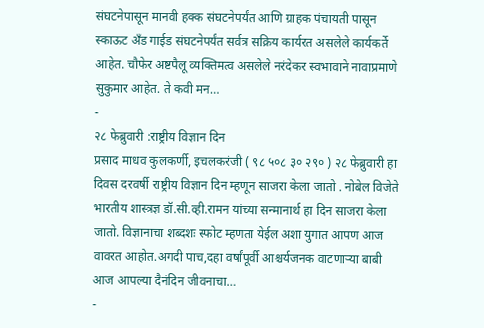संघटनेपासून मानवी हक्क संघटनेपर्यंत आणि ग्राहक पंचायती पासून स्काऊट अँड गाईड संघटनेपर्यंत सर्वत्र सक्रिय कार्यरत असलेले कार्यकर्ते आहेत. चौफेर अष्टपैलू व्यक्तिमत्व असलेले नरंदेकर स्वभावाने नावाप्रमाणे सुकुमार आहेत. ते कवी मन…
-
२८ फेब्रुवारी :राष्ट्रीय विज्ञान दिन
प्रसाद माधव कुलकर्णी, इचलकरंजी ( ९८ ५०८ ३० २९० ) २८ फेब्रुवारी हा दिवस दरवर्षी राष्ट्रीय विज्ञान दिन म्हणून साजरा केला जातो . नोबेल विजेते भारतीय शास्त्रज्ञ डॉ.सी.व्ही.रामन यांच्या सन्मानार्थ हा दिन साजरा केला जातो. विज्ञानाचा शब्दशः स्फोट म्हणता येईल अशा युगात आपण आज वावरत आहोत.अगदी पाच,दहा वर्षांपूर्वी आश्चर्यजनक वाटणाऱ्या बाबी आज आपल्या दैनंदिन जीवनाचा…
-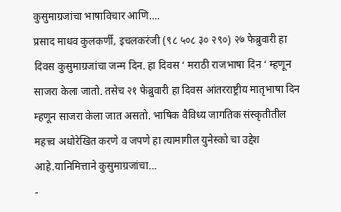कुसुमाग्रजांचा भाषाविचार आणि….
प्रसाद माधव कुलकर्णी, इचलकरंजी (९८ ५०८ ३० २९०) २७ फेब्रुवारी हा दिवस कुसुमाग्रजांचा जन्म दिन. हा दिवस ‘ मराठी राजभाषा दिन ‘ म्हणून साजरा केला जातो. तसेच २१ फेब्रुवारी हा दिवस आंतरराष्ट्रीय मातृभाषा दिन म्हणून साजरा केला जात असतो. भाषिक वैविध्य जागतिक संस्कृतीतील महत्त्व अधोरेखित करणे व जपणे हा त्यामागील युनेस्को चा उद्देश आहे.यानिमित्ताने कुसुमाग्रजांचा…
-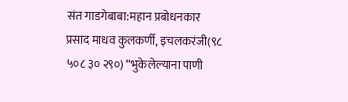संत गाडगेबाबा:महान प्रबोधनकार
प्रसाद माधव कुलकर्णी, इचलकरंजी(९८ ५०८ ३० २९०) “भुकेलेल्याना पाणी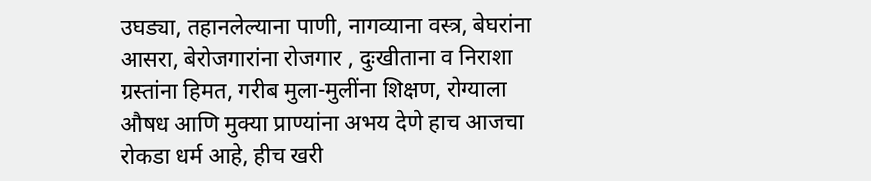उघड्या, तहानलेल्याना पाणी, नागव्याना वस्त्र, बेघरांना आसरा, बेरोजगारांना रोजगार , दुःखीताना व निराशा ग्रस्तांना हिमत, गरीब मुला-मुलींना शिक्षण, रोग्याला औषध आणि मुक्या प्राण्यांना अभय देणे हाच आजचा रोकडा धर्म आहे, हीच खरी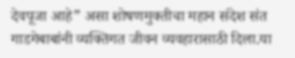देवपूजा आहे” असा शोषणमुक्तीचा महान संदेश संत गाडगेबाबांनी व्यक्तिगत जीवन व्यवहारासाठी दिला.या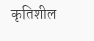कृतिशील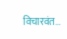विचारवंत…